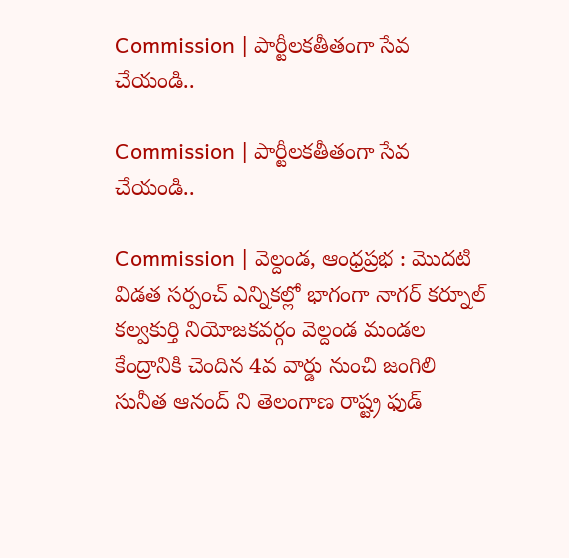Commission | పార్టీల‌క‌తీతంగా సేవ చేయండి..

Commission | పార్టీల‌క‌తీతంగా సేవ చేయండి..

Commission | వెల్దండ, ఆంధ్రప్రభ : మొదటి విడత స‌ర్పంచ్ ఎన్నికల్లో భాగంగా నాగర్ కర్నూల్ కల్వకుర్తి నియోజకవర్గం వెల్దండ మండల కేంద్రానికి చెందిన 4వ వార్డు నుంచి జంగిలి సునీత ఆనంద్ ని తెలంగాణ రాష్ట్ర ఫుడ్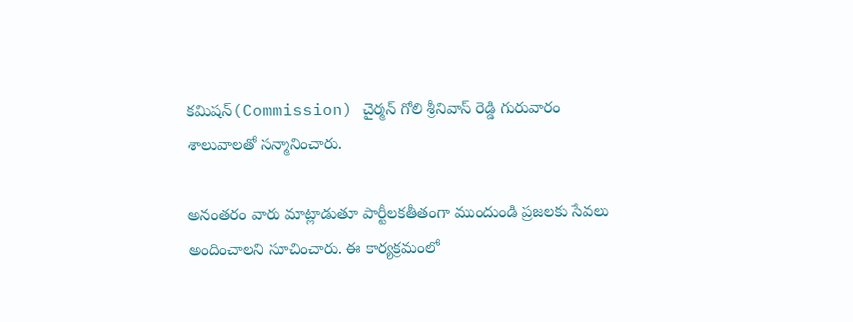కమిషన్(Commission) చైర్మన్ గోలి శ్రీనివాస్ రెడ్డి గురువారం శాలువాలతో సన్మానించారు.

అనంతరం వారు మాట్లాడుతూ పార్టీలకతీతంగా ముందుండి ప్రజలకు సేవలు అందించాలని సూచించారు. ఈ కార్యక్రమంలో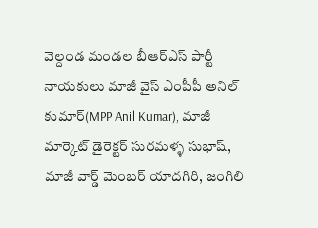వెల్దండ మండల బీఆర్‌ఎస్ పార్టీ నాయకులు మాజీ వైస్ ఎంపీపీ అనిల్ కుమార్(MPP Anil Kumar), మాజీ మార్కెట్ డైరెక్టర్ సురమళ్ళ సుభాష్, మాజీ వార్డ్ మెంబర్ యాదగిరి, జంగిలి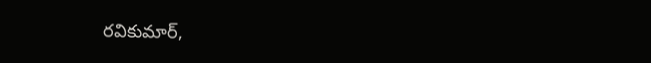రవికుమార్,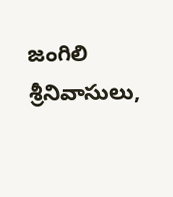జంగిలి శ్రీనివాసులు,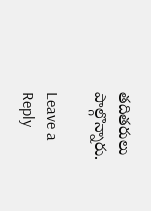తదితరులు పాల్గొన్నారు.

Leave a Reply